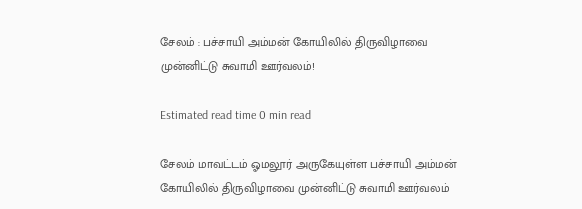சேலம் : பச்சாயி அம்மன் கோயிலில் திருவிழாவை முன்னிட்டு சுவாமி ஊர்வலம்!

Estimated read time 0 min read

சேலம் மாவட்டம் ஓமலூர் அருகேயுள்ள பச்சாயி அம்மன் கோயிலில் திருவிழாவை முன்னிட்டு சுவாமி ஊர்வலம்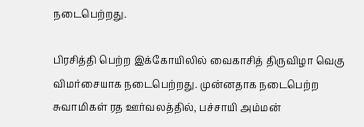நடைபெற்றது.

பிரசித்தி பெற்ற இக்கோயிலில் வைகாசித் திருவிழா வெகு விமர்சையாக நடைபெற்றது. முன்னதாக நடைபெற்ற சுவாமிகள் ரத ஊர்வலத்தில், பச்சாயி அம்மன்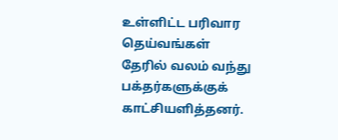உள்ளிட்ட பரிவார தெய்வங்கள் தேரில் வலம் வந்து பக்தர்களுக்குக் காட்சியளித்தனர்.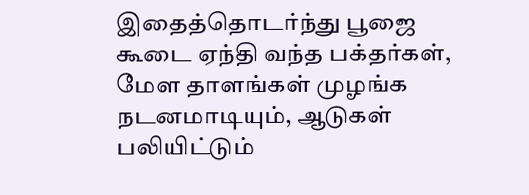இதைத்தொடர்ந்து பூஜை கூடை ஏந்தி வந்த பக்தர்கள், மேள தாளங்கள் முழங்க நடனமாடியும், ஆடுகள் பலியிட்டும்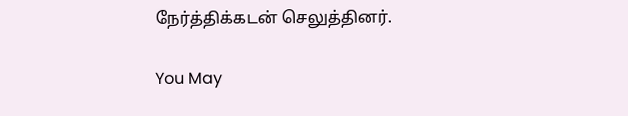நேர்த்திக்கடன் செலுத்தினர்.

You May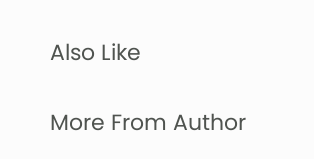Also Like

More From Author